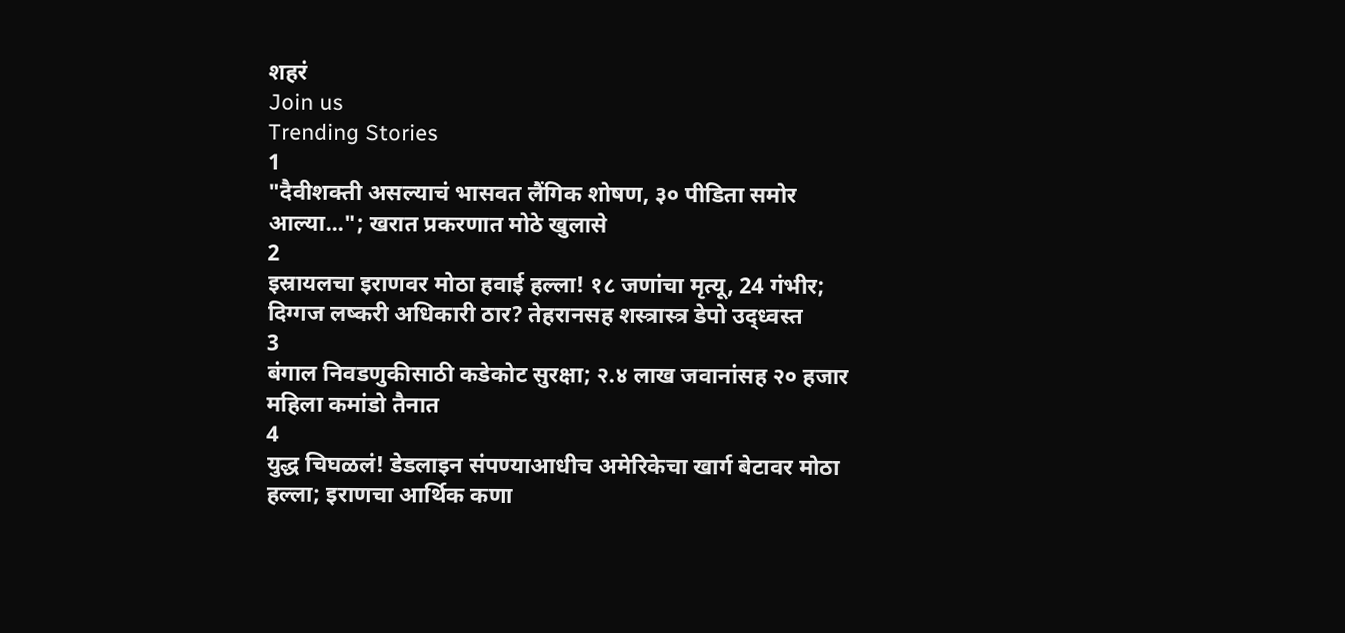शहरं
Join us
Trending Stories
1
"दैवीशक्ती असल्याचं भासवत लैंगिक शोषण, ३० पीडिता समोर आल्या..."; खरात प्रकरणात मोठे खुलासे
2
इस्रायलचा इराणवर मोठा हवाई हल्ला! १८ जणांचा मृत्यू, 24 गंभीर; दिग्गज लष्करी अधिकारी ठार? तेहरानसह शस्त्रास्त्र डेपो उद्ध्वस्त
3
बंगाल निवडणुकीसाठी कडेकोट सुरक्षा; २.४ लाख जवानांसह २० हजार महिला कमांडो तैनात
4
युद्ध चिघळलं! डेडलाइन संपण्याआधीच अमेरिकेचा खार्ग बेटावर मोठा हल्ला; इराणचा आर्थिक कणा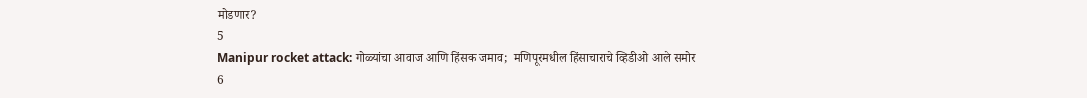मोडणार?
5
Manipur rocket attack: गोळ्यांचा आवाज आणि हिंसक जमाव;  मणिपूरमधील हिंसाचाराचे व्हिडीओ आले समोर
6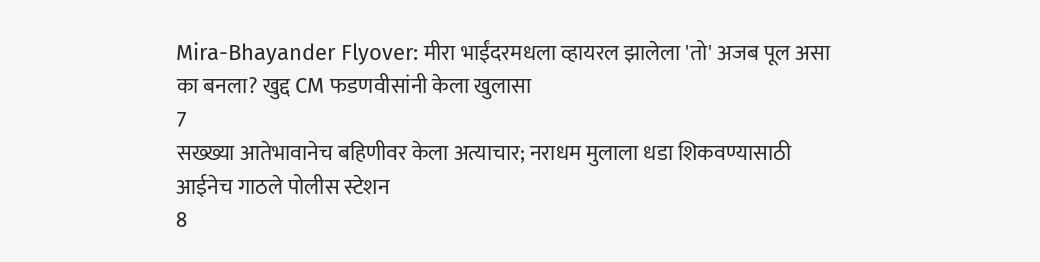Mira-Bhayander Flyover: मीरा भाईंदरमधला व्हायरल झालेला 'तो' अजब पूल असा का बनला? खुद्द CM फडणवीसांनी केला खुलासा
7
सख्ख्या आतेभावानेच बहिणीवर केला अत्याचार; नराधम मुलाला धडा शिकवण्यासाठी आईनेच गाठले पोलीस स्टेशन
8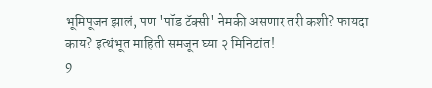भूमिपूजन झालं, पण 'पॉड टॅक्सी' नेमकी असणार तरी कशी? फायदा काय? इत्थंभूत माहिती समजून घ्या २ मिनिटांत!
9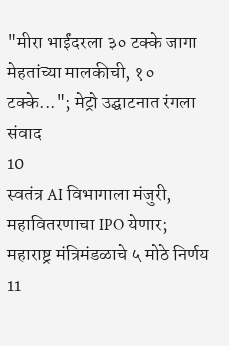"मीरा भाईंदरला ३० टक्के जागा मेहतांच्या मालकीची, १० टक्के..."; मेट्रो उद्घाटनात रंगला संवाद
10
स्वतंत्र AI विभागाला मंजुरी, महावितरणाचा IPO येणार; महाराष्ट्र मंत्रिमंडळाचे ५ मोठे निर्णय
11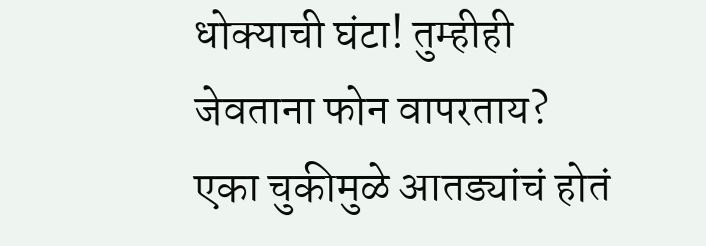धोक्याची घंटा! तुम्हीही जेवताना फोन वापरताय? एका चुकीमुळे आतड्यांचं होतं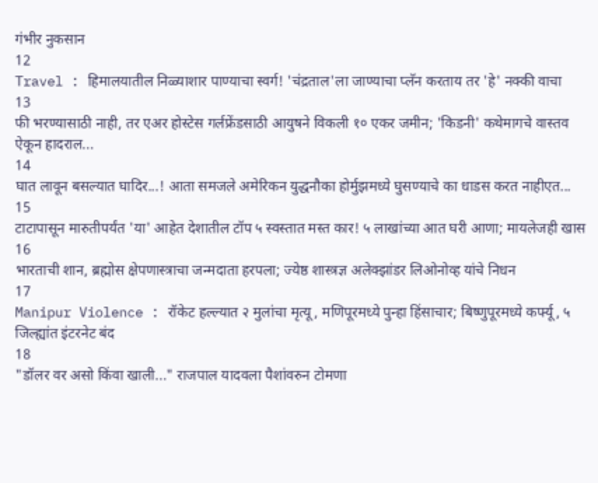गंभीर नुकसान
12
Travel : हिमालयातील निळ्याशार पाण्याचा स्वर्ग! 'चंद्रताल'ला जाण्याचा प्लॅन करताय तर 'हे' नक्की वाचा
13
फी भरण्यासाठी नाही, तर एअर होस्टेस गर्लफ्रेंडसाठी आयुषने विकली १० एकर जमीन; 'किडनी' कथेमागचे वास्तव ऐकून हादराल...
14
घात लावून बसल्यात घादिर...! आता समजले अमेरिकन युद्धनौका होर्मुझमध्ये घुसण्याचे का धाडस करत नाहीएत...
15
टाटापासून मारुतीपर्यंत 'या' आहेत देशातील टॉप ५ स्वस्तात मस्त कार! ५ लाखांच्या आत घरी आणा; मायलेजही खास
16
भारताची शान, ब्रह्मोस क्षेपणास्त्राचा जन्मदाता हरपला; ज्येष्ठ शास्त्रज्ञ अलेक्झांडर लिओनोव्ह यांचे निधन
17
Manipur Violence : रॉकेट हल्ल्यात २ मुलांचा मृत्यू, मणिपूरमध्ये पुन्हा हिंसाचार; बिष्णुपूरमध्ये कर्फ्यू, ५ जिल्ह्यांत इंटरनेट बंद
18
"डॉलर वर असो किंवा खाली..." राजपाल यादवला पैशांवरुन टोमणा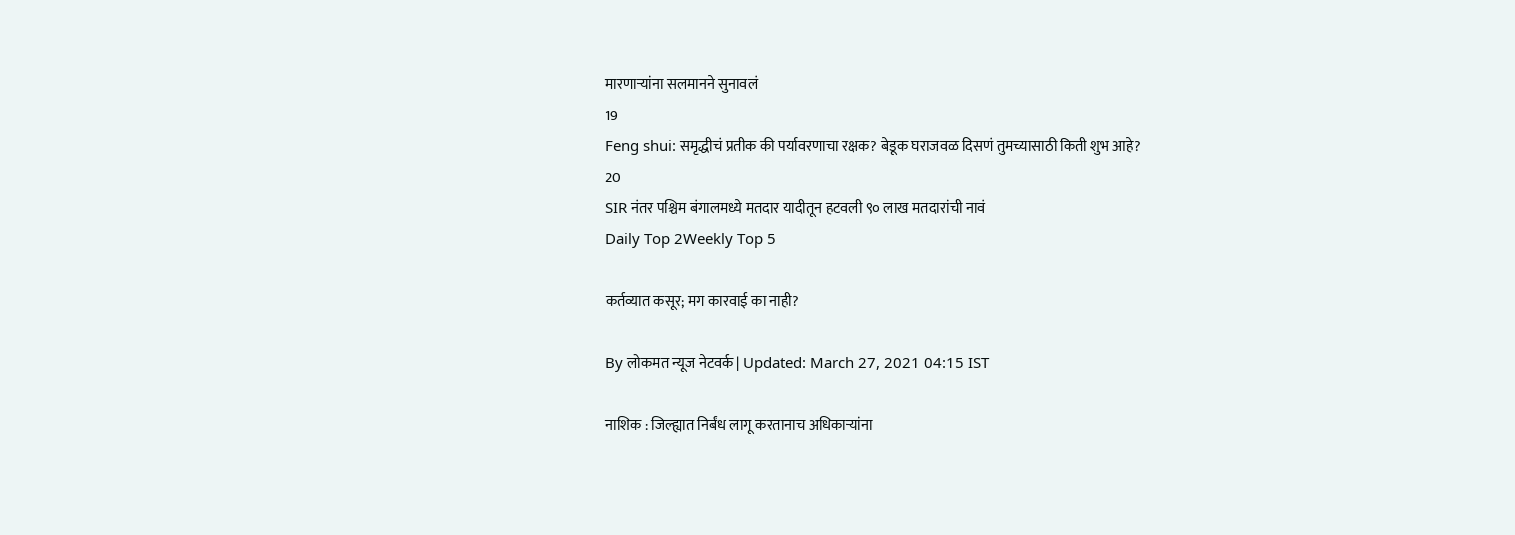मारणाऱ्यांना सलमानने सुनावलं
19
Feng shui: समृद्धीचं प्रतीक की पर्यावरणाचा रक्षक? बेडूक घराजवळ दिसणं तुमच्यासाठी किती शुभ आहे?
20
SIR नंतर पश्चिम बंगालमध्ये मतदार यादीतून हटवली ९० लाख मतदारांची नावं
Daily Top 2Weekly Top 5

कर्तव्यात कसूर; मग कारवाई का नाही?

By लोकमत न्यूज नेटवर्क | Updated: March 27, 2021 04:15 IST

नाशिक : जिल्ह्यात निर्बंध लागू करतानाच अधिकाऱ्यांना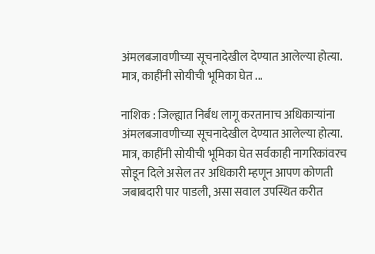अंमलबजावणीच्या सूचनादेखील देण्यात आलेल्या होत्या. मात्र, काहींनी सोयीची भूमिका घेत ...

नाशिक : जिल्ह्यात निर्बंध लागू करतानाच अधिकाऱ्यांना अंमलबजावणीच्या सूचनादेखील देण्यात आलेल्या होत्या. मात्र, काहींनी सोयीची भूमिका घेत सर्वकाही नागरिकांवरच सोडून दिले असेल तर अधिकारी म्हणून आपण कोणती जबाबदारी पार पाडली, असा सवाल उपस्थित करीत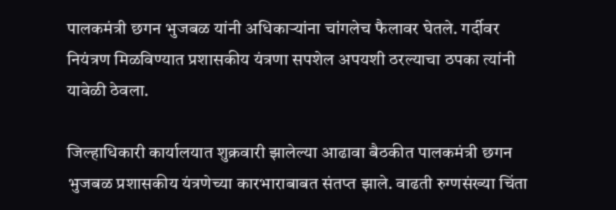पालकमंत्री छगन भुजबळ यांनी अधिकाऱ्यांना चांगलेच फैलावर घेतले. गर्दीवर नियंत्रण मिळविण्यात प्रशासकीय यंत्रणा सपशेल अपयशी ठरल्याचा ठपका त्यांनी यावेळी ठेवला.

जिल्हाधिकारी कार्यालयात शुक्रवारी झालेल्या आढावा बैठकीत पालकमंत्री छगन भुजबळ प्रशासकीय यंत्रणेच्या कारभाराबाबत संतप्त झाले. वाढती रुग्णसंख्या चिंता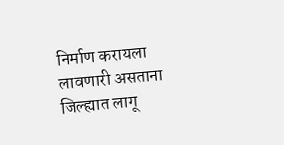निर्माण करायला लावणारी असताना जिल्ह्यात लागू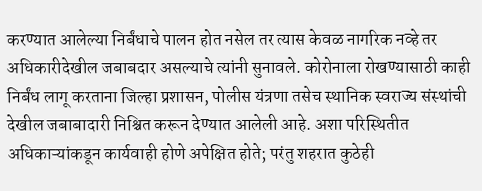करण्यात आलेल्या निर्बंधाचे पालन होत नसेल तर त्यास केवळ नागरिक नव्हे तर अधिकारीदेखील जबाबदार असल्याचे त्यांनी सुनावले. कोरोनाला रोखण्यासाठी काही निर्बंध लागू करताना जिल्हा प्रशासन, पोलीस यंत्रणा तसेच स्थानिक स्वराज्य संस्थांची देखील जबाबादारी निश्चित करून देण्यात आलेली आहे. अशा परिस्थितीत अधिकाऱ्यांकडून कार्यवाही होणे अपेक्षित होते; परंतु शहरात कुठेही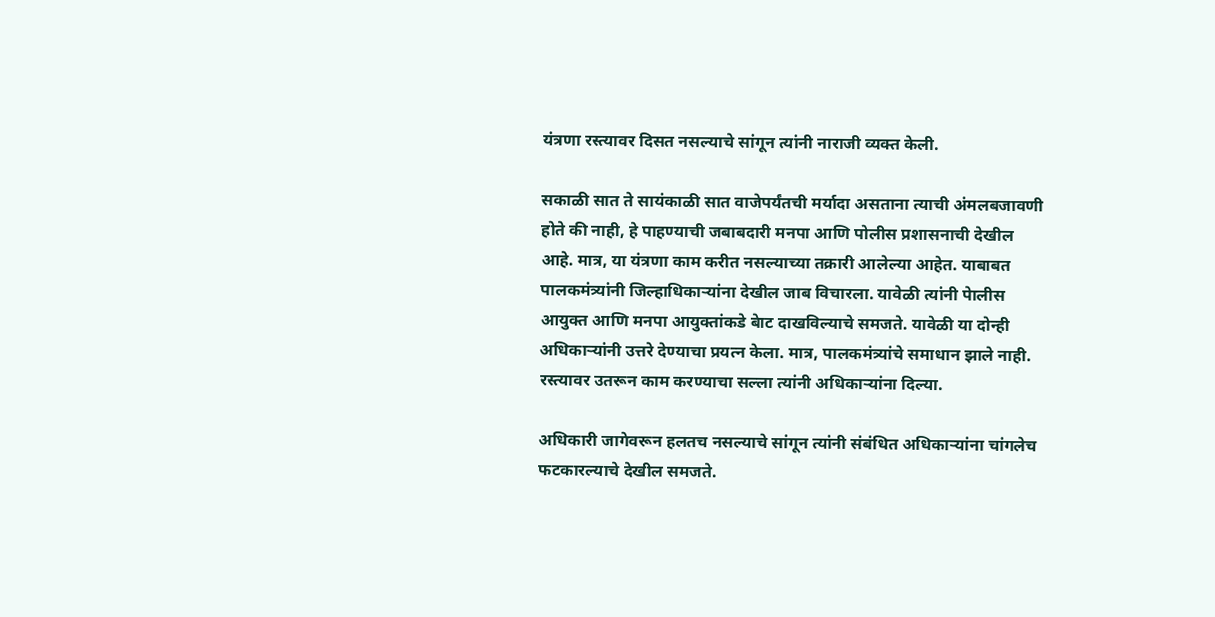यंत्रणा रस्त्यावर दिसत नसल्याचे सांगून त्यांनी नाराजी व्यक्त केली.

सकाळी सात ते सायंकाळी सात वाजेपर्यंतची मर्यादा असताना त्याची अंमलबजावणी होते की नाही, हे पाहण्याची जबाबदारी मनपा आणि पोलीस प्रशासनाची देखील आहे. मात्र, या यंत्रणा काम करीत नसल्याच्या तक्रारी आलेल्या आहेत. याबाबत पालकमंत्र्यांनी जिल्हाधिकाऱ्यांना देखील जाब विचारला. यावेळी त्यांनी पेालीस आयुक्त आणि मनपा आयुक्तांकडे बेाट दाखविल्याचे समजते. यावेळी या दोन्ही अधिकाऱ्यांनी उत्तरे देण्याचा प्रयत्न केला. मात्र, पालकमंत्र्यांचे समाधान झाले नाही. रस्त्यावर उतरून काम करण्याचा सल्ला त्यांनी अधिकाऱ्यांना दिल्या.

अधिकारी जागेवरून हलतच नसल्याचे सांगून त्यांनी संबंधित अधिकाऱ्यांना चांगलेच फटकारल्याचे देखील समजते.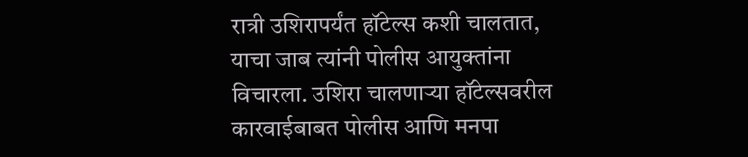रात्री उशिरापर्यंत हॉटेल्स कशी चालतात, याचा जाब त्यांनी पोलीस आयुक्तांना विचारला. उशिरा चालणाऱ्या हॉटेल्सवरील कारवाईबाबत पोलीस आणि मनपा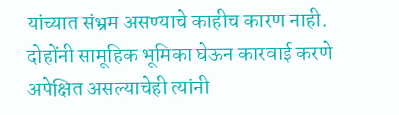यांच्यात संभ्रम असण्याचे काहीच कारण नाही. दोहोंनी सामूहिक भूमिका घेऊन कारवाई करणे अपेक्षित असल्याचेही त्यांनी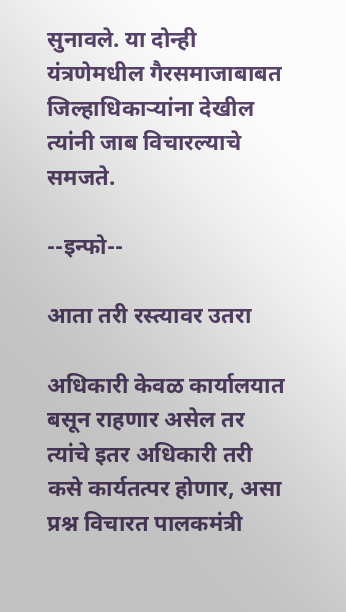सुनावले. या दोन्ही यंत्रणेमधील गैरसमाजाबाबत जिल्हाधिकाऱ्यांना देखील त्यांनी जाब विचारल्याचे समजते.

--इन्फो--

आता तरी रस्त्यावर उतरा

अधिकारी केवळ कार्यालयात बसून राहणार असेल तर त्यांचे इतर अधिकारी तरी कसे कार्यतत्पर होणार, असा प्रश्न विचारत पालकमंत्री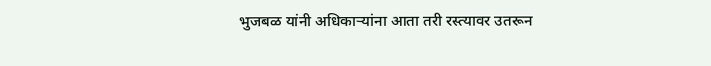भुजबळ यांनी अधिकाऱ्यांना आता तरी रस्त्यावर उतरून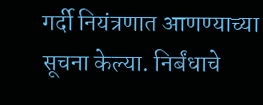गर्दी नियंत्रणात आणण्याच्या सूचना केल्या. निर्बंधाचे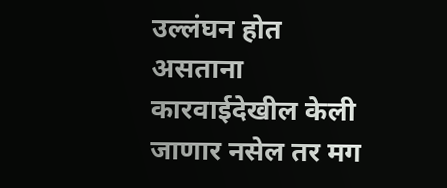उल्लंघन होत असताना कारवाईदेखील केली जाणार नसेल तर मग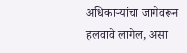अधिकाऱ्यांचा जागेवरून हलवावे लागेल, असा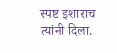स्पष्ट इशाराच त्यांनी दिला.